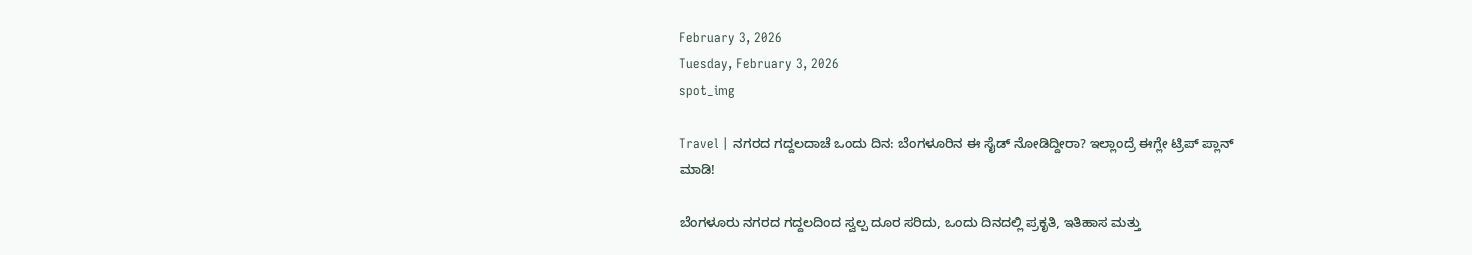February 3, 2026
Tuesday, February 3, 2026
spot_img

Travel | ನಗರದ ಗದ್ದಲದಾಚೆ ಒಂದು ದಿನ: ಬೆಂಗಳೂರಿನ ಈ ಸೈಡ್ ನೋಡಿದ್ದೀರಾ? ಇಲ್ಲಾಂದ್ರೆ ಈಗ್ಲೇ ಟ್ರಿಪ್ ಪ್ಲಾನ್ ಮಾಡಿ!

ಬೆಂಗಳೂರು ನಗರದ ಗದ್ದಲದಿಂದ ಸ್ವಲ್ಪ ದೂರ ಸರಿದು, ಒಂದು ದಿನದಲ್ಲಿ ಪ್ರಕೃತಿ, ಇತಿಹಾಸ ಮತ್ತು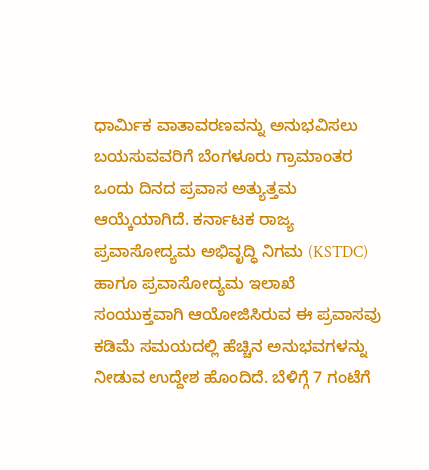ಧಾರ್ಮಿಕ ವಾತಾವರಣವನ್ನು ಅನುಭವಿಸಲು ಬಯಸುವವರಿಗೆ ಬೆಂಗಳೂರು ಗ್ರಾಮಾಂತರ ಒಂದು ದಿನದ ಪ್ರವಾಸ ಅತ್ಯುತ್ತಮ ಆಯ್ಕೆಯಾಗಿದೆ. ಕರ್ನಾಟಕ ರಾಜ್ಯ ಪ್ರವಾಸೋದ್ಯಮ ಅಭಿವೃದ್ಧಿ ನಿಗಮ (KSTDC) ಹಾಗೂ ಪ್ರವಾಸೋದ್ಯಮ ಇಲಾಖೆ ಸಂಯುಕ್ತವಾಗಿ ಆಯೋಜಿಸಿರುವ ಈ ಪ್ರವಾಸವು ಕಡಿಮೆ ಸಮಯದಲ್ಲಿ ಹೆಚ್ಚಿನ ಅನುಭವಗಳನ್ನು ನೀಡುವ ಉದ್ದೇಶ ಹೊಂದಿದೆ. ಬೆಳಿಗ್ಗೆ 7 ಗಂಟೆಗೆ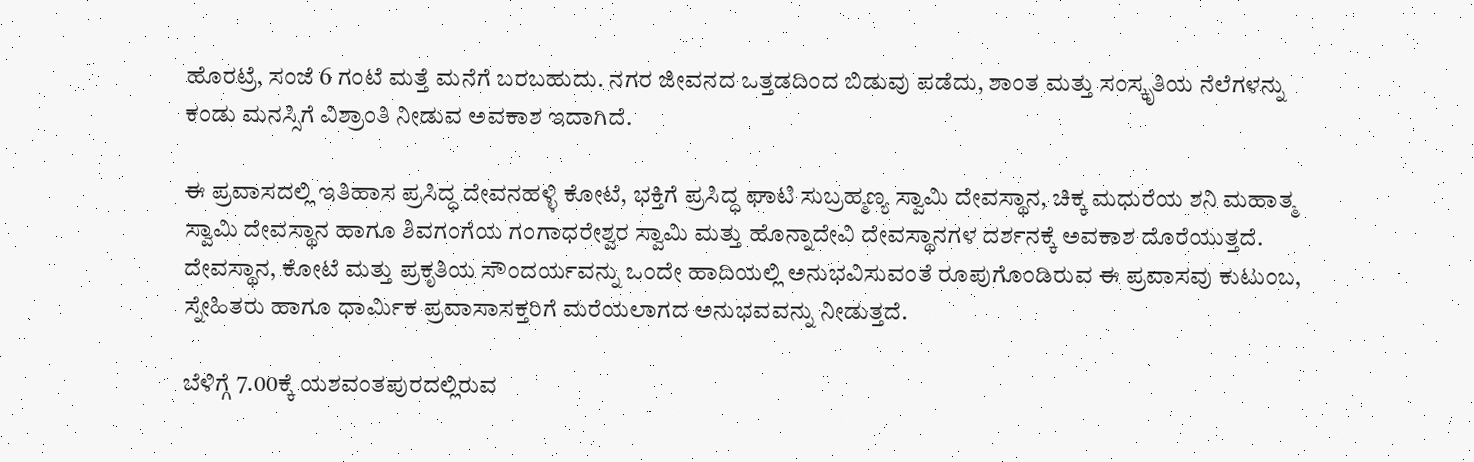ಹೊರಟ್ರೆ, ಸಂಜೆ 6 ಗಂಟೆ ಮತ್ತೆ ಮನೆಗೆ ಬರಬಹುದು. ನಗರ ಜೀವನದ ಒತ್ತಡದಿಂದ ಬಿಡುವು ಪಡೆದು, ಶಾಂತ ಮತ್ತು ಸಂಸ್ಕೃತಿಯ ನೆಲೆಗಳನ್ನು ಕಂಡು ಮನಸ್ಸಿಗೆ ವಿಶ್ರಾಂತಿ ನೀಡುವ ಅವಕಾಶ ಇದಾಗಿದೆ.

ಈ ಪ್ರವಾಸದಲ್ಲಿ ಇತಿಹಾಸ ಪ್ರಸಿದ್ಧ ದೇವನಹಳ್ಳಿ ಕೋಟೆ, ಭಕ್ತಿಗೆ ಪ್ರಸಿದ್ಧ ಘಾಟಿ ಸುಬ್ರಹ್ಮಣ್ಯ ಸ್ವಾಮಿ ದೇವಸ್ಥಾನ, ಚಿಕ್ಕ ಮಧುರೆಯ ಶನಿ ಮಹಾತ್ಮ ಸ್ವಾಮಿ ದೇವಸ್ಥಾನ ಹಾಗೂ ಶಿವಗಂಗೆಯ ಗಂಗಾಧರೇಶ್ವರ ಸ್ವಾಮಿ ಮತ್ತು ಹೊನ್ನಾದೇವಿ ದೇವಸ್ಥಾನಗಳ ದರ್ಶನಕ್ಕೆ ಅವಕಾಶ ದೊರೆಯುತ್ತದೆ. ದೇವಸ್ಥಾನ, ಕೋಟೆ ಮತ್ತು ಪ್ರಕೃತಿಯ ಸೌಂದರ್ಯವನ್ನು ಒಂದೇ ಹಾದಿಯಲ್ಲಿ ಅನುಭವಿಸುವಂತೆ ರೂಪುಗೊಂಡಿರುವ ಈ ಪ್ರವಾಸವು ಕುಟುಂಬ, ಸ್ನೇಹಿತರು ಹಾಗೂ ಧಾರ್ಮಿಕ ಪ್ರವಾಸಾಸಕ್ತರಿಗೆ ಮರೆಯಲಾಗದ ಅನುಭವವನ್ನು ನೀಡುತ್ತದೆ.

ಬೆಳಿಗ್ಗೆ 7.00ಕ್ಕೆ ಯಶವಂತಪುರದಲ್ಲಿರುವ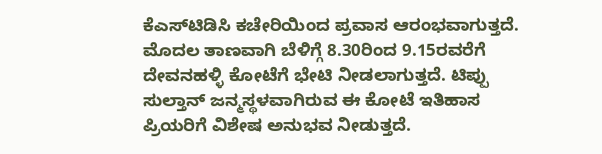ಕೆಎಸ್‌ಟಿಡಿಸಿ ಕಚೇರಿಯಿಂದ ಪ್ರವಾಸ ಆರಂಭವಾಗುತ್ತದೆ. ಮೊದಲ ತಾಣವಾಗಿ ಬೆಳಿಗ್ಗೆ 8.30ರಿಂದ 9.15ರವರೆಗೆ ದೇವನಹಳ್ಳಿ ಕೋಟೆಗೆ ಭೇಟಿ ನೀಡಲಾಗುತ್ತದೆ. ಟಿಪ್ಪು ಸುಲ್ತಾನ್‌ ಜನ್ಮಸ್ಥಳವಾಗಿರುವ ಈ ಕೋಟೆ ಇತಿಹಾಸ ಪ್ರಿಯರಿಗೆ ವಿಶೇಷ ಅನುಭವ ನೀಡುತ್ತದೆ.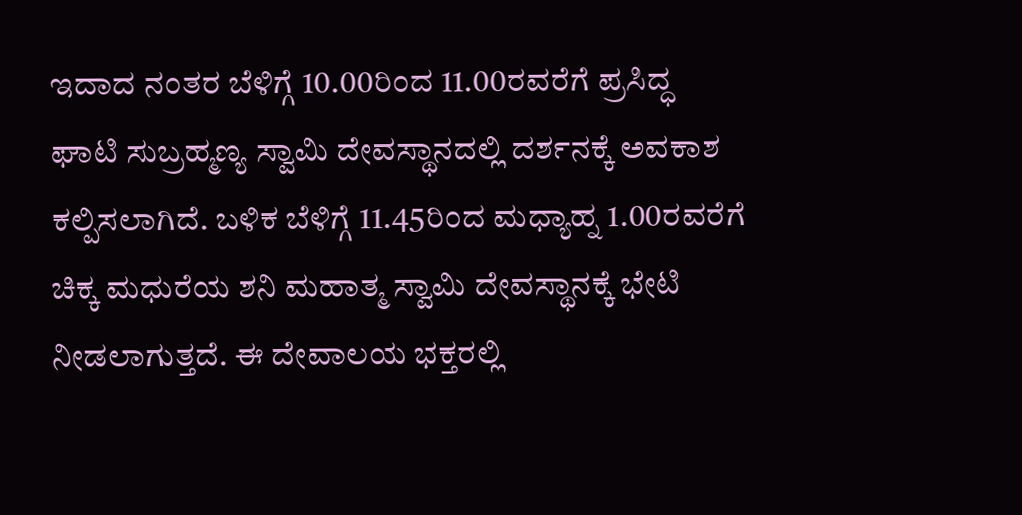ಇದಾದ ನಂತರ ಬೆಳಿಗ್ಗೆ 10.00ರಿಂದ 11.00ರವರೆಗೆ ಪ್ರಸಿದ್ಧ ಘಾಟಿ ಸುಬ್ರಹ್ಮಣ್ಯ ಸ್ವಾಮಿ ದೇವಸ್ಥಾನದಲ್ಲಿ ದರ್ಶನಕ್ಕೆ ಅವಕಾಶ ಕಲ್ಪಿಸಲಾಗಿದೆ. ಬಳಿಕ ಬೆಳಿಗ್ಗೆ 11.45ರಿಂದ ಮಧ್ಯಾಹ್ನ 1.00ರವರೆಗೆ ಚಿಕ್ಕ ಮಧುರೆಯ ಶನಿ ಮಹಾತ್ಮ ಸ್ವಾಮಿ ದೇವಸ್ಥಾನಕ್ಕೆ ಭೇಟಿ ನೀಡಲಾಗುತ್ತದೆ. ಈ ದೇವಾಲಯ ಭಕ್ತರಲ್ಲಿ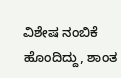ವಿಶೇಷ ನಂಬಿಕೆ ಹೊಂದಿದ್ದು, ಶಾಂತ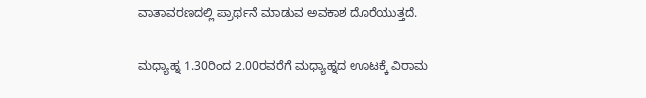ವಾತಾವರಣದಲ್ಲಿ ಪ್ರಾರ್ಥನೆ ಮಾಡುವ ಅವಕಾಶ ದೊರೆಯುತ್ತದೆ.

ಮಧ್ಯಾಹ್ನ 1.30ರಿಂದ 2.00ರವರೆಗೆ ಮಧ್ಯಾಹ್ನದ ಊಟಕ್ಕೆ ವಿರಾಮ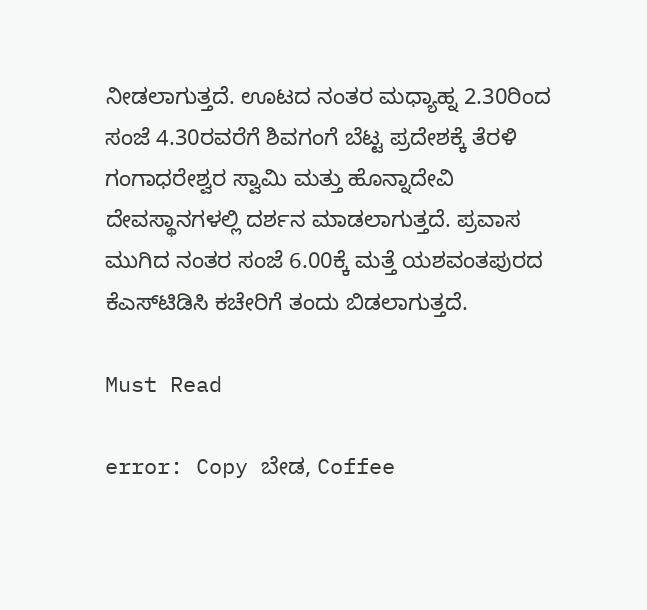ನೀಡಲಾಗುತ್ತದೆ. ಊಟದ ನಂತರ ಮಧ್ಯಾಹ್ನ 2.30ರಿಂದ ಸಂಜೆ 4.30ರವರೆಗೆ ಶಿವಗಂಗೆ ಬೆಟ್ಟ ಪ್ರದೇಶಕ್ಕೆ ತೆರಳಿ ಗಂಗಾಧರೇಶ್ವರ ಸ್ವಾಮಿ ಮತ್ತು ಹೊನ್ನಾದೇವಿ ದೇವಸ್ಥಾನಗಳಲ್ಲಿ ದರ್ಶನ ಮಾಡಲಾಗುತ್ತದೆ. ಪ್ರವಾಸ ಮುಗಿದ ನಂತರ ಸಂಜೆ 6.00ಕ್ಕೆ ಮತ್ತೆ ಯಶವಂತಪುರದ ಕೆಎಸ್‌ಟಿಡಿಸಿ ಕಚೇರಿಗೆ ತಂದು ಬಿಡಲಾಗುತ್ತದೆ.

Must Read

error: Copy ಬೇಡ, Coffee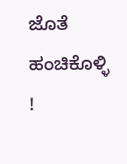ಜೊತೆ ಹಂಚಿಕೊಳ್ಳಿ !